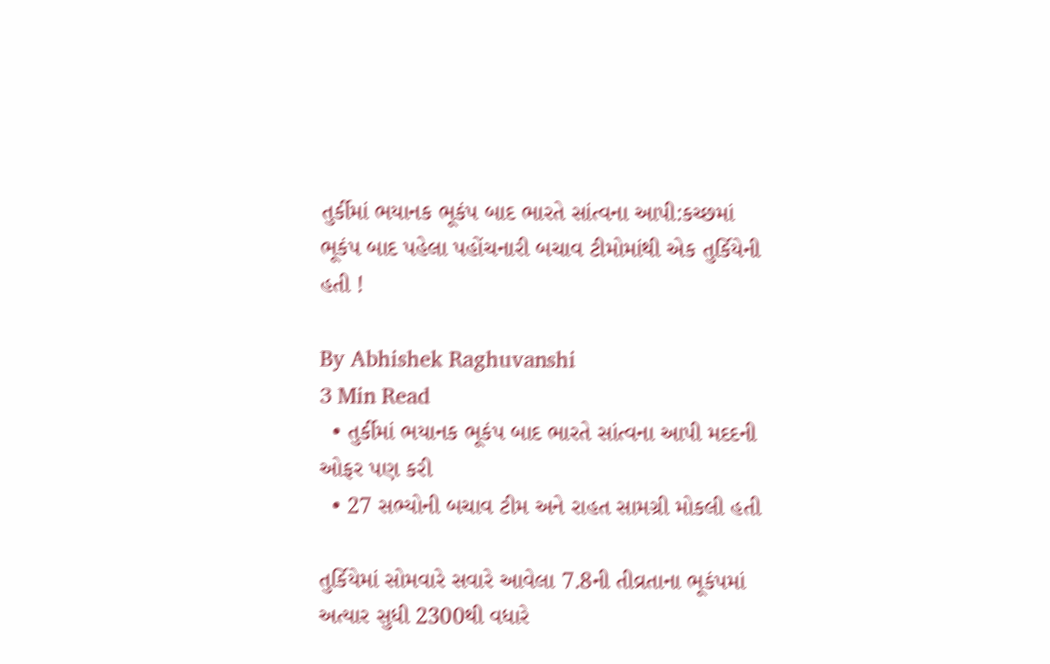તુર્કીમાં ભયાનક ભૂકંપ બાદ ભારતે સાંત્વના આપી:કચ્છમાં ભૂકંપ બાદ પહેલા પહોંચનારી બચાવ ટીમોમાંથી એક તુર્કિયેની હતી !

By Abhishek Raghuvanshi
3 Min Read
  • તુર્કીમાં ભયાનક ભૂકંપ બાદ ભારતે સાંત્વના આપી મદદની ઓફર પણ કરી
  • 27 સભ્યોની બચાવ ટીમ અને રાહત સામગ્રી મોકલી હતી

તુર્કિયેમાં સોમવારે સવારે આવેલા 7.8ની તીવ્રતાના ભૂકંપમાં અત્યાર સુધી 2300થી વધારે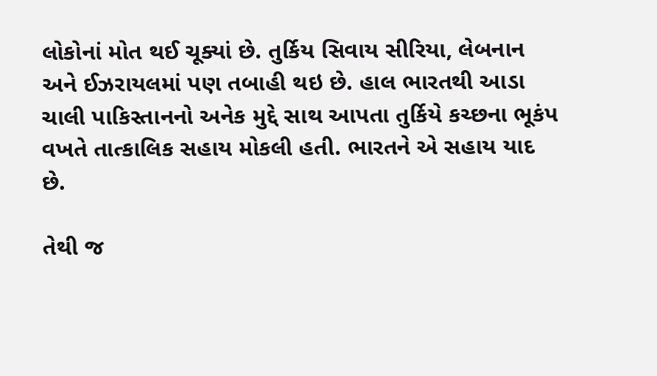લોકોનાં મોત થઈ ચૂક્યાં છે. તુર્કિય સિવાય સીરિયા, લેબનાન અને ઈઝરાયલમાં પણ તબાહી થઇ છે. હાલ ભારતથી આડા ચાલી પાકિસ્તાનનો અનેક મુદ્દે સાથ આપતા તુર્કિયે કચ્છના ભૂકંપ વખતે તાત્કાલિક સહાય મોકલી હતી. ભારતને એ સહાય યાદ છે.

તેથી જ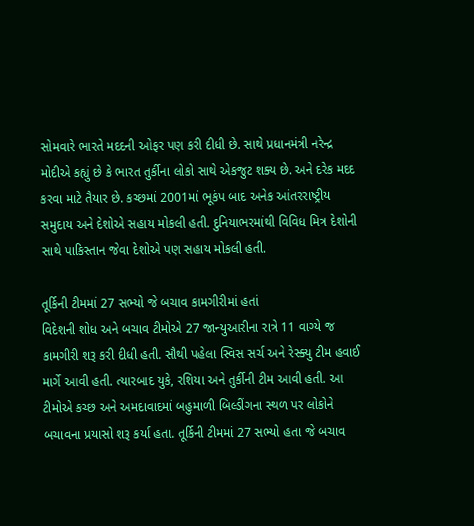સોમવારે ભારતે મદદની ઓફર પણ કરી દીધી છે. સાથે પ્રધાનમંત્રી નરેન્દ્ર મોદીએ કહ્યું છે કે ભારત તુર્કીના લોકો સાથે એકજુટ શક્ય છે. અને દરેક મદદ કરવા માટે તૈયાર છે. કચ્છમાં 2001માં ભૂકંપ બાદ અનેક આંતરરાષ્ટ્રીય સમુદાય અને દેશોએ સહાય મોકલી હતી. દુનિયાભરમાંથી વિવિધ મિત્ર દેશોની સાથે પાકિસ્તાન જેવા દેશોએ પણ સહાય મોકલી હતી.

તૂર્કિની ટીમમાં 27 સભ્યો જે બચાવ કામગીરીમાં હતાં
વિદેશની શોધ અને બચાવ ટીમોએ 27 જાન્યુઆરીના રાત્રે 11 વાગ્યે જ કામગીરી શરૂ કરી દીધી હતી. સૌથી પહેલા સ્વિસ સર્ચ અને રેસ્ક્યુ ટીમ હવાઈ માર્ગે આવી હતી. ત્યારબાદ યુકે, રશિયા અને તુર્કીની ટીમ આવી હતી. આ ટીમોએ કચ્છ અને અમદાવાદમાં બહુમાળી બિલ્ડીંગના સ્થળ પર લોકોને બચાવના પ્રયાસો શરૂ કર્યા હતા. તૂર્કિની ટીમમાં 27 સભ્યો હતા જે બચાવ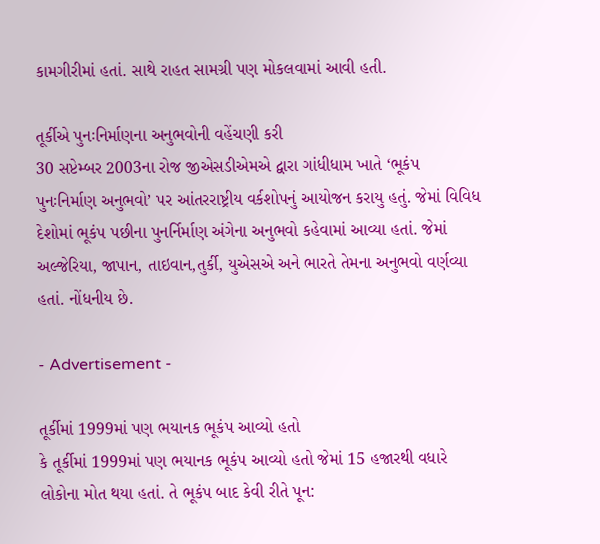કામગીરીમાં હતાં. સાથે રાહત સામગ્રી પણ મોકલવામાં આવી હતી.

તૂર્કીએ પુનઃનિર્માણના અનુભવોની વહેંચણી કરી
30 સપ્ટેમ્બર 2003ના રોજ જીએસડીએમએ દ્વારા ગાંધીધામ ખાતે ‘ભૂકંપ પુનઃનિર્માણ અનુભવો’ પર આંતરરાષ્ટ્રીય વર્કશોપનું આયોજન કરાયુ હતું. જેમાં વિવિધ દેશોમાં ભૂકંપ પછીના પુનર્નિર્માણ અંગેના અનુભવો કહેવામાં આવ્યા હતાં. જેમાં અલ્જેરિયા, જાપાન, તાઇવાન,તુર્કી, યુએસએ અને ભારતે તેમના અનુભવો વર્ણવ્યા હતાં. નોંધનીય છે.

- Advertisement -

તૂર્કીમાં 1999માં પણ ભયાનક ભૂકંપ આવ્યો હતો
કે તૂર્કીમાં 1999માં પણ ભયાનક ભૂકંપ આવ્યો હતો જેમાં 15 હજારથી વધારે લોકોના મોત થયા હતાં. તે ભૂકંપ બાદ કેવી રીતે પૂન: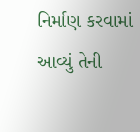નિર્માણ કરવામાં આવ્યું તેની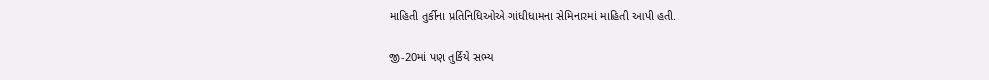માહિતી તુર્કીના પ્રતિનિધિઓએ ગાંધીધામના સેમિનારમાં માહિતી આપી હતી.

જી-20માં પણ તુર્કિયે સભ્ય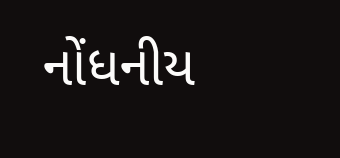નોંધનીય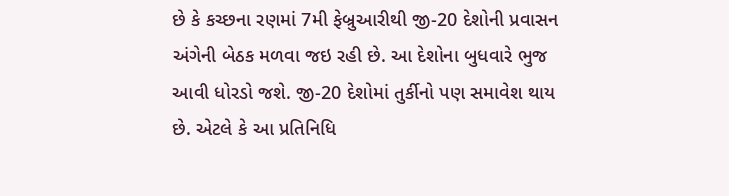છે કે કચ્છના રણમાં 7મી ફેબ્રુઆરીથી જી-20 દેશોની પ્રવાસન અંગેની બેઠક મળવા જઇ રહી છે. આ દેશોના બુધવારે ભુજ આવી ધોરડો જશે. જી-20 દેશોમાં તુર્કીનો પણ સમાવેશ થાય છે. એટલે કે આ પ્રતિનિધિ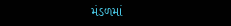મંડળમાં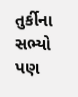તુર્કીના સભ્યો પણ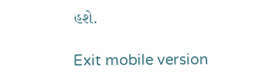હશે.

Exit mobile version